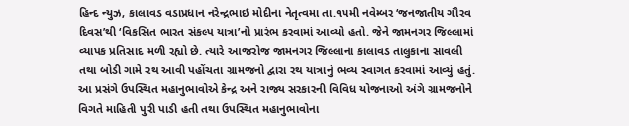હિન્દ ન્યુઝ, કાલાવડ વડાપ્રધાન નરેન્દ્રભાઇ મોદીના નેતૃત્વમા તા.૧૫મી નવેમ્બર ‘જનજાતીય ગૌરવ દિવસ’થી ‘વિકસિત ભારત સંકલ્પ યાત્રા’નો પ્રારંભ કરવામાં આવ્યો હતો. જેને જામનગર જિલ્લામાં વ્યાપક પ્રતિસાદ મળી રહ્યો છે. ત્યારે આજરોજ જામનગર જિલ્લાના કાલાવડ તાલુકાના સાવલી તથા બોડી ગામે રથ આવી પહોંચતા ગ્રામજનો દ્વારા રથ યાત્રાનું ભવ્ય સ્વાગત કરવામાં આવ્યું હતું. આ પ્રસંગે ઉપસ્થિત મહાનુભાવોએ કેન્દ્ર અને રાજ્ય સરકારની વિવિધ યોજનાઓ અંગે ગ્રામજનોને વિગતે માહિતી પુરી પાડી હતી તથા ઉપસ્થિત મહાનુભાવોના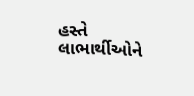હસ્તે લાભાર્થીઓને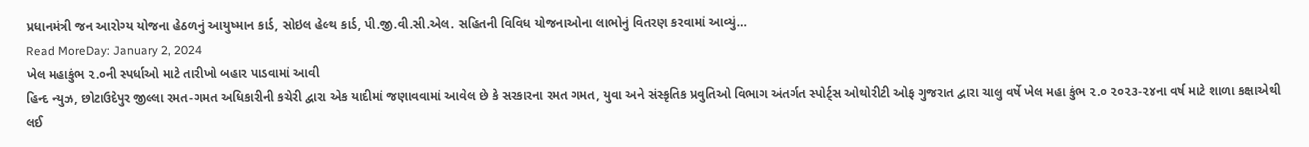પ્રધાનમંત્રી જન આરોગ્ય યોજના હેઠળનું આયુષ્માન કાર્ડ, સોઇલ હેલ્થ કાર્ડ, પી.જી.વી.સી.એલ. સહિતની વિવિધ યોજનાઓના લાભોનું વિતરણ કરવામાં આવ્યું…
Read MoreDay: January 2, 2024
ખેલ મહાકુંભ ૨.૦ની સ્પર્ધાઓ માટે તારીખો બહાર પાડવામાં આવી
હિન્દ ન્યુઝ, છોટાઉદેપુર જીલ્લા રમત-ગમત અધિકારીની કચેરી દ્વારા એક યાદીમાં જણાવવામાં આવેલ છે કે સરકારના રમત ગમત, યુવા અને સંસ્કૃતિક પ્રવુતિઓ વિભાગ અંતર્ગત સ્પોર્ટ્સ ઓથોરીટી ઓફ ગુજરાત દ્વારા ચાલુ વર્ષે ખેલ મહા કુંભ ૨.૦ ૨૦૨૩-૨૪ના વર્ષ માટે શાળા કક્ષાએથી લઈ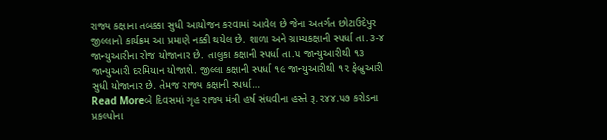રાજ્ય કક્ષાના તબક્કા સુધી આયોજન કરવામાં આવેલ છે જેના અતર્ગત છોટાઉદેપુર જીલ્લાનો કાર્યક્રમ આ પ્રમાણે નક્કી થયેલ છે. શાળા અને ગ્રામ્યકક્ષાની સ્પર્ધા તા.૩-૪ જાન્યુઆરીના રોજ યોજાનાર છે. તાલુકા કક્ષાની સ્પર્ધા તા.૫ જાન્યુઆરીથી ૧૩ જાન્યુઆરી દરમિયાન યોજાશે. જીલ્લા કક્ષાની સ્પર્ધા ૧૯ જાન્યુઆરીથી ૧૨ ફેબ્રુઆરી સુધી યોજાનાર છે. તેમજ રાજ્ય કક્ષાની સ્પર્ધા…
Read Moreબે દિવસમાં ગૃહ રાજ્ય મંત્રી હર્ષ સંઘવીના હસ્તે રૂ.૨૪૪.૫૭ કરોડના પ્રકલ્પોના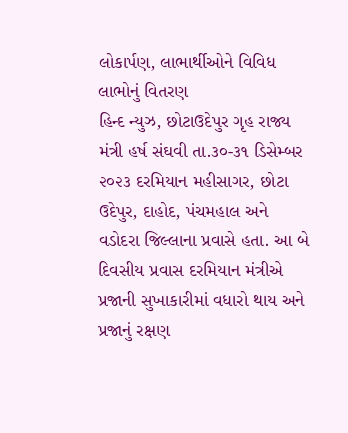લોકાર્પણ, લાભાર્થીઓને વિવિધ લાભોનું વિતરણ
હિન્દ ન્યુઝ, છોટાઉદેપુર ગૃહ રાજ્ય મંત્રી હર્ષ સંઘવી તા.૩૦-૩૧ ડિસેમ્બર ૨૦૨૩ દરમિયાન મહીસાગર, છોટા ઉદેપુર, દાહોદ, પંચમહાલ અને વડોદરા જિલ્લાના પ્રવાસે હતા. આ બે દિવસીય પ્રવાસ દરમિયાન મંત્રીએ પ્રજાની સુખાકારીમાં વધારો થાય અને પ્રજાનું રક્ષણ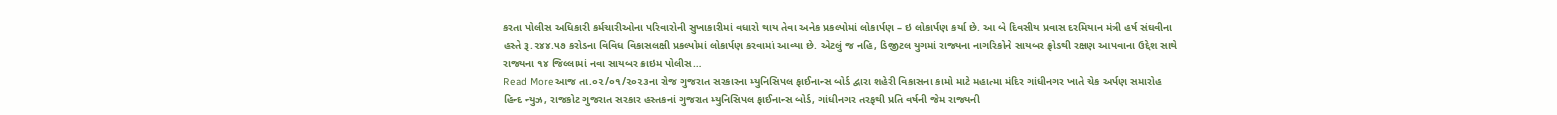કરતા પોલીસ અધિકારી કર્મચારીઓના પરિવારોની સુખાકારીમાં વધારો થાય તેવા અનેક પ્રકલ્પોમાં લોકાર્પણ – ઇ લોકાર્પણ કર્યા છે. આ બે દિવસીય પ્રવાસ દરમિયાન મંત્રી હર્ષ સંઘવીના હસ્તે રૂ.૨૪૪.૫૭ કરોડના વિવિધ વિકાસલક્ષી પ્રકલ્પોમાં લોકાર્પણ કરવામાં આવ્યા છે. એટલું જ નહિ, ડિજીટલ યુગમાં રાજ્યના નાગરિકોને સાયબર ફ્રોડથી રક્ષણ આપવાના ઉદ્દેશ સાથે રાજ્યના ૧૪ જિલ્લામાં નવા સાયબર ક્રાઇમ પોલીસ…
Read Moreઆજ તા.૦૨/૦૧/૨૦૨૩ના રોજ ગુજરાત સરકારના મ્યુનિસિપલ ફાઈનાન્સ બોર્ડ દ્વારા શહેરી વિકાસના કામો માટે મહાત્મા મંદિર ગાંધીનગર ખાતે ચેક અર્પણ સમારોહ
હિન્દ ન્યુઝ, રાજકોટ ગુજરાત સરકાર હસ્તકનાં ગુજરાત મ્યુનિસિપલ ફાઈનાન્સ બોર્ડ, ગાંધીનગર તરફથી પ્રતિ વર્ષની જેમ રાજ્યની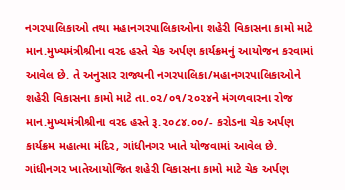નગરપાલિકાઓ તથા મહાનગરપાલિકાઓના શહેરી વિકાસના કામો માટે માન.મુખ્યમંત્રીશ્રીના વરદ હસ્તે ચેક અર્પણ કાર્યક્રમનું આયોજન કરવામાં આવેલ છે. તે અનુસાર રાજ્યની નગરપાલિકા/મહાનગરપાલિકાઓને શહેરી વિકાસના કામો માટે તા.૦૨/૦૧/૨૦૨૪ને મંગળવારના રોજ માન.મુખ્યમંત્રીશ્રીના વરદ હસ્તે રૂ.૨૦૮૪.૦૦/- કરોડના ચેક અર્પણ કાર્યક્રમ મહાત્મા મંદિર, ગાંધીનગર ખાતે યોજવામાં આવેલ છે. ગાંધીનગર ખાતેઆયોજિત શહેરી વિકાસના કામો માટે ચેક અર્પણ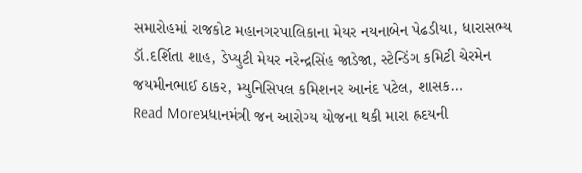સમારોહમાં રાજકોટ મહાનગરપાલિકાના મેયર નયનાબેન પેઢડીયા, ધારાસભ્ય ડૉ.દર્શિતા શાહ, ડેપ્યુટી મેયર નરેન્દ્રસિંહ જાડેજા, સ્ટેન્ડિંગ કમિટી ચેરમેન જયમીનભાઈ ઠાકર, મ્યુનિસિપલ કમિશનર આનંદ પટેલ, શાસક…
Read Moreપ્રધાનમંત્રી જન આરોગ્ય યોજના થકી મારા હ્રદયની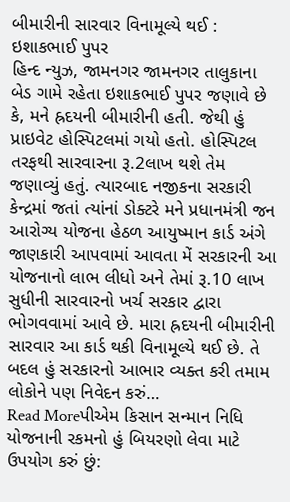બીમારીની સારવાર વિનામૂલ્યે થઈ : ઇશાકભાઈ પુપર
હિન્દ ન્યુઝ, જામનગર જામનગર તાલુકાના બેડ ગામે રહેતા ઇશાકભાઈ પુપર જણાવે છે કે, મને હ્રદયની બીમારીની હતી. જેથી હું પ્રાઇવેટ હોસ્પિટલમાં ગયો હતો. હોસ્પિટલ તરફથી સારવારના રૂ.2લાખ થશે તેમ જણાવ્યું હતું. ત્યારબાદ નજીકના સરકારી કેન્દ્રમાં જતાં ત્યાંનાં ડોક્ટરે મને પ્રધાનમંત્રી જન આરોગ્ય યોજના હેઠળ આયુષ્માન કાર્ડ અંગે જાણકારી આપવામાં આવતા મેં સરકારની આ યોજનાનો લાભ લીધો અને તેમાં રૂ.10 લાખ સુધીની સારવારનો ખર્ચ સરકાર દ્વારા ભોગવવામાં આવે છે. મારા હ્રદયની બીમારીની સારવાર આ કાર્ડ થકી વિનામૂલ્યે થઈ છે. તે બદલ હું સરકારનો આભાર વ્યક્ત કરી તમામ લોકોને પણ નિવેદન કરું…
Read Moreપીએમ કિસાન સન્માન નિધિ યોજનાની રકમનો હું બિયરણો લેવા માટે ઉપયોગ કરું છું: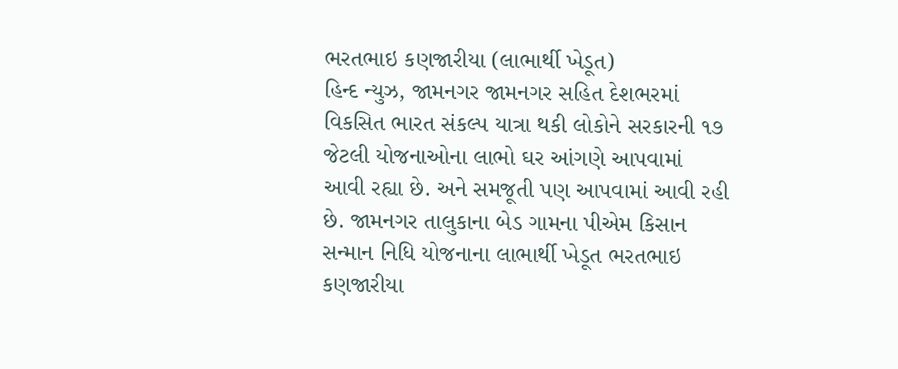ભરતભાઇ કણજારીયા (લાભાર્થી ખેડૂત)
હિન્દ ન્યુઝ, જામનગર જામનગર સહિત દેશભરમાં વિકસિત ભારત સંકલ્પ યાત્રા થકી લોકોને સરકારની ૧૭ જેટલી યોજનાઓના લાભો ઘર આંગણે આપવામાં આવી રહ્યા છે. અને સમજૂતી પણ આપવામાં આવી રહી છે. જામનગર તાલુકાના બેડ ગામના પીએમ કિસાન સન્માન નિધિ યોજનાના લાભાર્થી ખેડૂત ભરતભાઇ કણજારીયા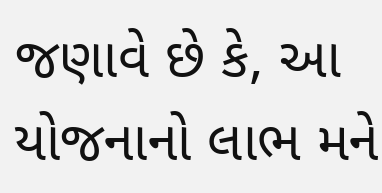જણાવે છે કે, આ યોજનાનો લાભ મને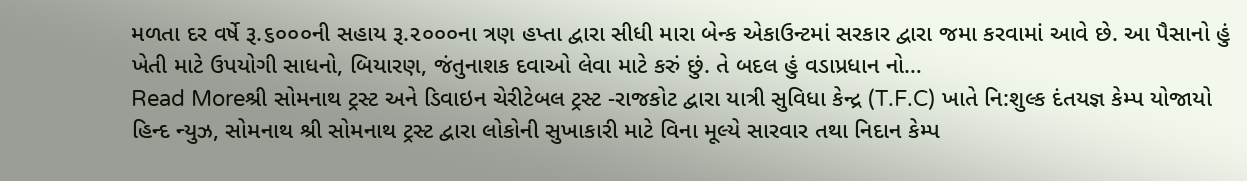મળતા દર વર્ષે રૂ.૬૦૦૦ની સહાય રૂ.૨૦૦૦ના ત્રણ હપ્તા દ્વારા સીધી મારા બેન્ક એકાઉન્ટમાં સરકાર દ્વારા જમા કરવામાં આવે છે. આ પૈસાનો હું ખેતી માટે ઉપયોગી સાધનો, બિયારણ, જંતુનાશક દવાઓ લેવા માટે કરું છું. તે બદલ હું વડાપ્રધાન નો…
Read Moreશ્રી સોમનાથ ટ્રસ્ટ અને ડિવાઇન ચેરીટેબલ ટ્રસ્ટ -રાજકોટ દ્વારા યાત્રી સુવિધા કેન્દ્ર (T.F.C) ખાતે નિ:શુલ્ક દંતયજ્ઞ કેમ્પ યોજાયો
હિન્દ ન્યુઝ, સોમનાથ શ્રી સોમનાથ ટ્રસ્ટ દ્વારા લોકોની સુખાકારી માટે વિના મૂલ્યે સારવાર તથા નિદાન કેમ્પ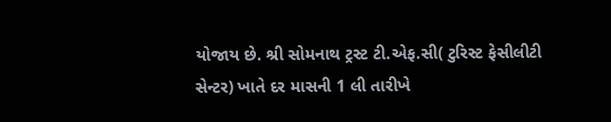યોજાય છે. શ્રી સોમનાથ ટ્રસ્ટ ટી.એફ.સી( ટુરિસ્ટ ફેસીલીટી સેન્ટર) ખાતે દર માસની 1 લી તારીખે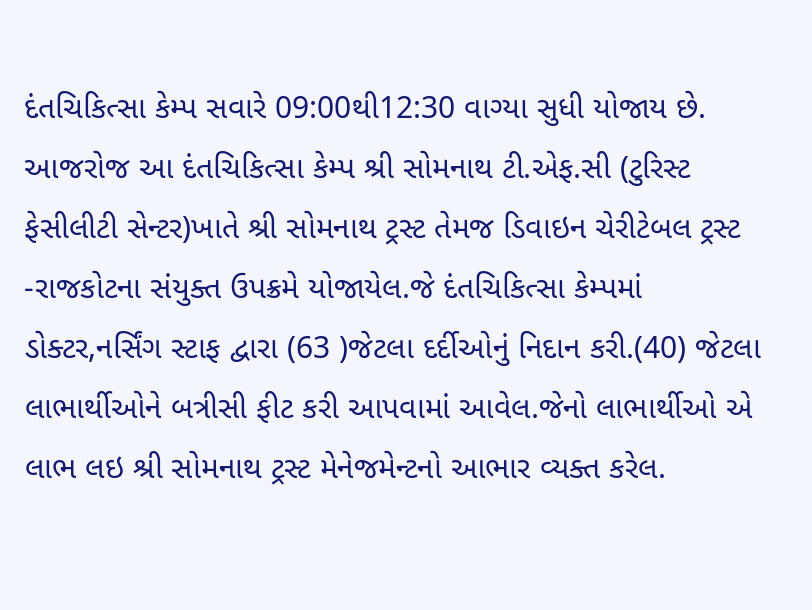દંતચિકિત્સા કેમ્પ સવારે 09:00થી12:30 વાગ્યા સુધી યોજાય છે. આજરોજ આ દંતચિકિત્સા કેમ્પ શ્રી સોમનાથ ટી.એફ.સી (ટુરિસ્ટ ફેસીલીટી સેન્ટર)ખાતે શ્રી સોમનાથ ટ્રસ્ટ તેમજ ડિવાઇન ચેરીટેબલ ટ્રસ્ટ -રાજકોટના સંયુક્ત ઉપક્રમે યોજાયેલ.જે દંતચિકિત્સા કેમ્પમાં ડોક્ટર,નર્સિંગ સ્ટાફ દ્વારા (63 )જેટલા દર્દીઓનું નિદાન કરી.(40) જેટલા લાભાર્થીઓને બત્રીસી ફીટ કરી આપવામાં આવેલ.જેનો લાભાર્થીઓ એ લાભ લઇ શ્રી સોમનાથ ટ્રસ્ટ મેનેજમેન્ટનો આભાર વ્યક્ત કરેલ.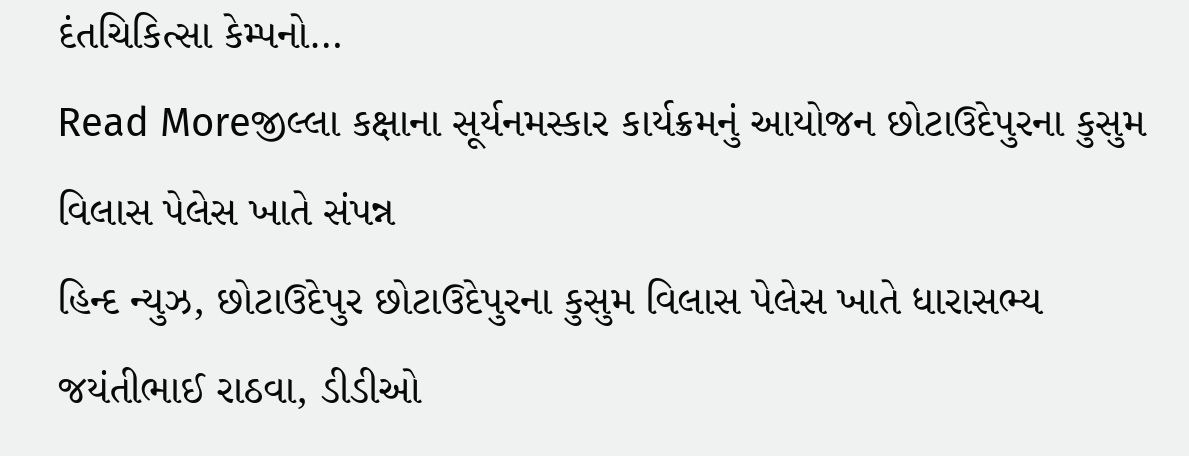દંતચિકિત્સા કેમ્પનો…
Read Moreજીલ્લા કક્ષાના સૂર્યનમસ્કાર કાર્યક્રમનું આયોજન છોટાઉદેપુરના કુસુમ વિલાસ પેલેસ ખાતે સંપન્ન
હિન્દ ન્યુઝ, છોટાઉદેપુર છોટાઉદેપુરના કુસુમ વિલાસ પેલેસ ખાતે ધારાસભ્ય જયંતીભાઈ રાઠવા, ડીડીઓ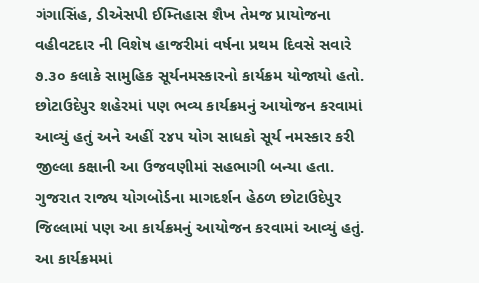ગંગાસિંહ, ડીએસપી ઈમ્તિહાસ શૈખ તેમજ પ્રાયોજના વહીવટદાર ની વિશેષ હાજરીમાં વર્ષના પ્રથમ દિવસે સવારે ૭.૩૦ કલાકે સામુહિક સૂર્યનમસ્કારનો કાર્યક્રમ યોજાયો હતો. છોટાઉદેપુર શહેરમાં પણ ભવ્ય કાર્યક્રમનું આયોજન કરવામાં આવ્યું હતું અને અહીં ૨૪૫ યોગ સાધકો સૂર્ય નમસ્કાર કરી જીલ્લા કક્ષાની આ ઉજવણીમાં સહભાગી બન્યા હતા. ગુજરાત રાજ્ય યોગબોર્ડના માગદર્શન હેઠળ છોટાઉદેપુર જિલ્લામાં પણ આ કાર્યક્રમનું આયોજન કરવામાં આવ્યું હતું. આ કાર્યક્રમમાં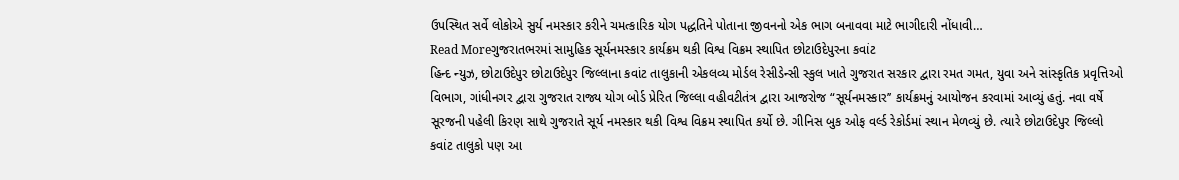ઉપસ્થિત સર્વે લોકોએ સુર્ય નમસ્કાર કરીને ચમત્કારિક યોગ પદ્ધતિને પોતાના જીવનનો એક ભાગ બનાવવા માટે ભાગીદારી નોંધાવી…
Read Moreગુજરાતભરમાં સામુહિક સૂર્યનમસ્કાર કાર્યક્રમ થકી વિશ્વ વિક્રમ સ્થાપિત છોટાઉદેપુરના કવાંટ
હિન્દ ન્યુઝ, છોટાઉદેપુર છોટાઉદેપુર જિલ્લાના કવાંટ તાલુકાની એકલવ્ય મોર્ડલ રેસીડેન્સી સ્કુલ ખાતે ગુજરાત સરકાર દ્વારા રમત ગમત, યુવા અને સાંસ્કૃતિક પ્રવૃત્તિઓ વિભાગ, ગાંધીનગર દ્વારા ગુજરાત રાજ્ય યોગ બોર્ડ પ્રેરિત જિલ્લા વહીવટીતંત્ર દ્વારા આજરોજ “સૂર્યનમસ્કાર’’ કાર્યક્રમનું આયોજન કરવામાં આવ્યું હતું. નવા વર્ષે સૂરજની પહેલી કિરણ સાથે ગુજરાતે સૂર્ય નમસ્કાર થકી વિશ્વ વિક્રમ સ્થાપિત કર્યો છે. ગીનિસ બુક ઓફ વર્લ્ડ રેકોર્ડમાં સ્થાન મેળવ્યું છે. ત્યારે છોટાઉદેપુર જિલ્લો કવાંટ તાલુકો પણ આ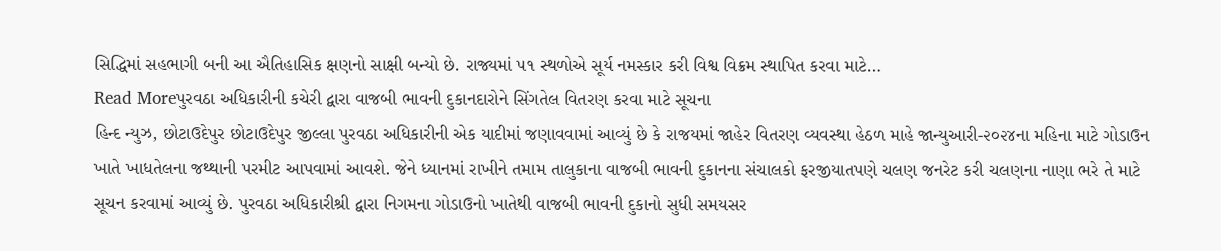સિદ્ધિમાં સહભાગી બની આ ઐતિહાસિક ક્ષણનો સાક્ષી બન્યો છે. રાજ્યમાં ૫૧ સ્થળોએ સૂર્ય નમસ્કાર કરી વિશ્વ વિક્રમ સ્થાપિત કરવા માટે…
Read Moreપુરવઠા અધિકારીની કચેરી દ્વારા વાજબી ભાવની દુકાનદારોને સિંગતેલ વિતરણ કરવા માટે સૂચના
હિન્દ ન્યુઝ, છોટાઉદેપુર છોટાઉદેપુર જીલ્લા પુરવઠા અધિકારીની એક યાદીમાં જણાવવામાં આવ્યું છે કે રાજયમાં જાહેર વિતરણ વ્યવસ્થા હેઠળ માહે જાન્યુઆરી-૨૦૨૪ના મહિના માટે ગોડાઉન ખાતે ખાધતેલના જથ્થાની પરમીટ આપવામાં આવશે. જેને ધ્યાનમાં રાખીને તમામ તાલુકાના વાજબી ભાવની દુકાનના સંચાલકો ફરજીયાતપણે ચલણ જનરેટ કરી ચલણના નાણા ભરે તે માટે સૂચન કરવામાં આવ્યું છે. પુરવઠા અધિકારીશ્રી દ્વારા નિગમના ગોડાઉનો ખાતેથી વાજબી ભાવની દુકાનો સુધી સમયસર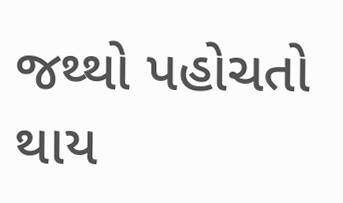જથ્થો પહોચતો થાય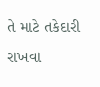તે માટે તકેદારી રાખવા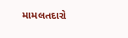મામલતદારો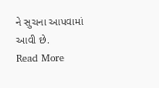ને સુચના આપવામાં આવી છે.
Read More